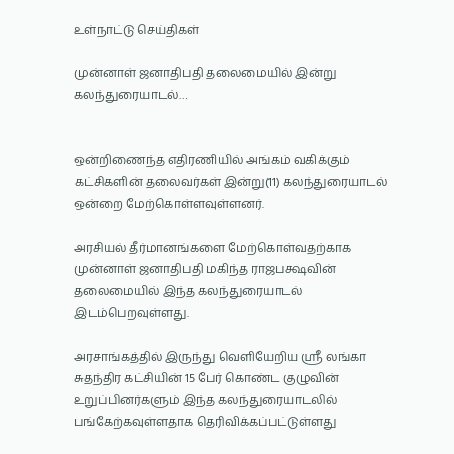உள்நாட்டு செய்திகள்

முன்னாள் ஜனாதிபதி தலைமையில் இன்று கலந்துரையாடல்…


ஒன்றிணைந்த எதிரணியில் அங்கம் வகிக்கும் கட்சிகளின் தலைவர்கள் இன்று(11) கலந்துரையாடல் ஒன்றை மேற்கொள்ளவுள்ளனர்.

அரசியல் தீர்மானங்களை மேற்கொள்வதற்காக முன்னாள் ஜனாதிபதி மகிந்த ராஜபக்ஷவின் தலைமையில் இந்த கலந்துரையாடல் இடம்பெறவுள்ளது.

அரசாங்கத்தில் இருந்து வெளியேறிய ஸ்ரீ லங்கா சுதந்திர கட்சியின் 15 பேர் கொண்ட குழுவின் உறுப்பினர்களும் இந்த கலந்துரையாடலில் பங்கேற்கவுள்ளதாக தெரிவிக்கப்பட்டுள்ளது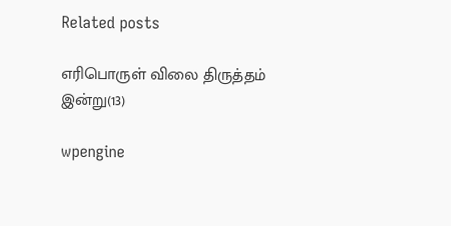Related posts

எரிபொருள் விலை திருத்தம் இன்று(13)

wpengine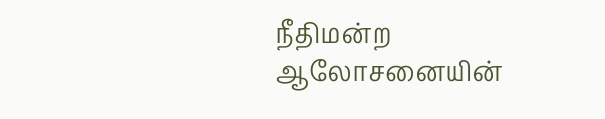நீதிமன்ற ஆலோசனையின்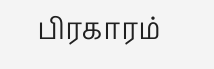பிரகாரம்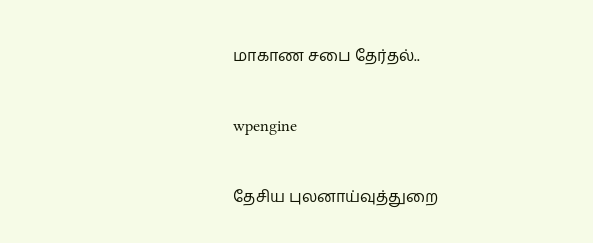மாகாண சபை தேர்தல்..

wpengine

தேசிய புலனாய்வுத்துறை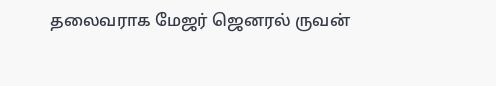தலைவராக மேஜர் ஜெனரல் ருவன்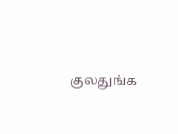குலதுங்க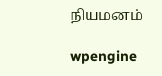நியமனம்

wpengine